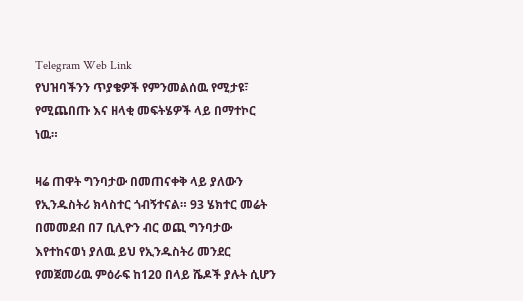Telegram Web Link
የህዝባችንን ጥያቄዎች የምንመልሰዉ የሚታዩ፣ የሚጨበጡ እና ዘላቂ መፍትሄዎች ላይ በማተኮር ነዉ።

ዛሬ ጠዋት ግንባታው በመጠናቀቅ ላይ ያለውን የኢንዱስትሪ ክላስተር ጎብኝተናል። 93 ሄክተር መሬት በመመደብ በ7 ቢሊዮን ብር ወጪ ግንባታው እየተከናወነ ያለዉ ይህ የኢንዱስትሪ መንደር የመጀመሪዉ ምዕራፍ ከ120 በላይ ሼዶች ያሉት ሲሆን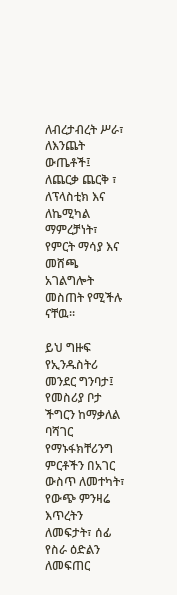ለብረታብረት ሥራ፣ ለእንጨት ውጤቶች፤ ለጨርቃ ጨርቅ ፣ ለፕላስቲክ እና ለኬሚካል ማምረቻነት፣ የምርት ማሳያ እና መሸጫ አገልግሎት መስጠት የሚችሉ ናቸዉ።

ይህ ግዙፍ የኢንዱስትሪ መንደር ግንባታ፤ የመስሪያ ቦታ ችግርን ከማቃለል ባሻገር የማኑፋክቸሪንግ ምርቶችን በአገር ውስጥ ለመተካት፣ የውጭ ምንዛሬ እጥረትን ለመፍታት፣ ሰፊ የስራ ዕድልን ለመፍጠር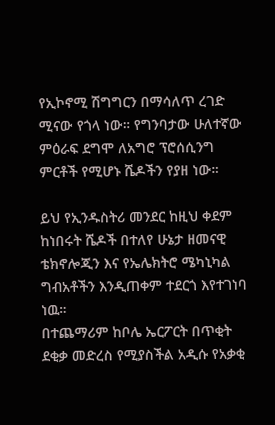የኢኮኖሚ ሽግግርን በማሳለጥ ረገድ ሚናው የጎላ ነው። የግንባታው ሁለተኛው ምዕራፍ ደግሞ ለአግሮ ፕሮሰሲንግ ምርቶች የሚሆኑ ሼዶችን የያዘ ነው።

ይህ የኢንዱስትሪ መንደር ከዚህ ቀደም ከነበሩት ሼዶች በተለየ ሁኔታ ዘመናዊ ቴክኖሎጂን እና የኤሌክትሮ ሜካኒካል ግብአቶችን እንዲጠቀም ተደርጎ እየተገነባ ነዉ።
በተጨማሪም ከቦሌ ኤርፖርት በጥቂት ደቂቃ መድረስ የሚያስችል አዲሱ የአቃቂ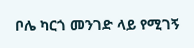ቦሌ ካርጎ መንገድ ላይ የሚገኝ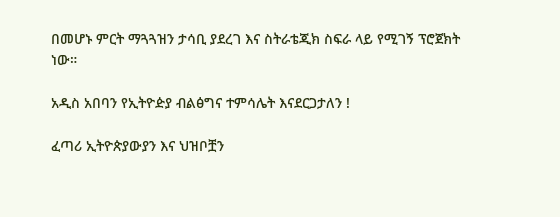በመሆኑ ምርት ማጓጓዝን ታሳቢ ያደረገ እና ስትራቴጂክ ስፍራ ላይ የሚገኝ ፕሮጀክት ነው።

አዲስ አበባን የኢትዮዽያ ብልፅግና ተምሳሌት እናደርጋታለን !

ፈጣሪ ኢትዮጵያውያን እና ህዝቦቿን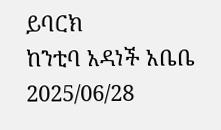ይባርክ
ከንቲባ አዳነች አቤቤ
2025/06/28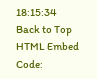18:15:34
Back to Top
HTML Embed Code: